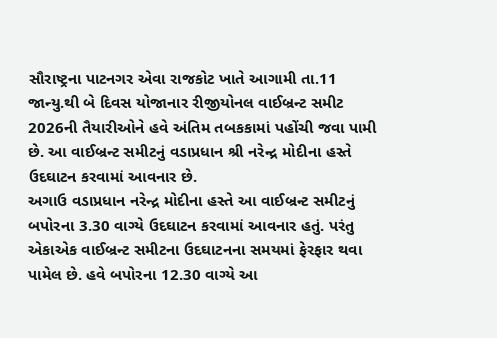સૌરાષ્ટ્રના પાટનગર એવા રાજકોટ ખાતે આગામી તા.11 જાન્યુ.થી બે દિવસ યોજાનાર રીજીયોનલ વાઈબ્રન્ટ સમીટ 2026ની તૈયારીઓને હવે અંતિમ તબકકામાં પહોંચી જવા પામી છે. આ વાઈબ્રન્ટ સમીટનું વડાપ્રધાન શ્રી નરેન્દ્ર મોદીના હસ્તે ઉદઘાટન કરવામાં આવનાર છે.
અગાઉ વડાપ્રધાન નરેન્દ્ર મોદીના હસ્તે આ વાઈબ્રન્ટ સમીટનું બપોરના 3.30 વાગ્યે ઉદઘાટન કરવામાં આવનાર હતું. પરંતુ એકાએક વાઈબ્રન્ટ સમીટના ઉદઘાટનના સમયમાં ફેરફાર થવા પામેલ છે. હવે બપોરના 12.30 વાગ્યે આ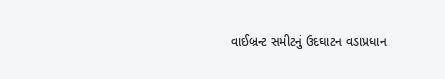વાઈબ્રન્ટ સમીટનું ઉદઘાટન વડાપ્રધાન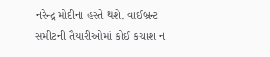નરેન્દ્ર મોદીના હસ્તે થશે. વાઈબ્રન્ટ સમીટની તૈયારીઓમાં કોઈ કચાશ ન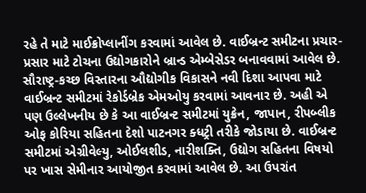રહે તે માટે માઈક્રોપ્લાનીંગ કરવામાં આવેલ છે. વાઈબ્રન્ટ સમીટના પ્રચાર-પ્રસાર માટે ટોચના ઉદ્યોગકારોને બ્રાન્ડ એમ્બેસેડર બનાવવામાં આવેલ છે. સૌરાષ્ટ્ર-કચ્છ વિસ્તારના ઔદ્યોગીક વિકાસને નવી દિશા આપવા માટે વાઈબ્રન્ટ સમીટમાં રેકોર્ડબ્રેક એમઓયુ કરવામાં આવનાર છે. અહી એ પણ ઉલ્લેખનીય છે કે આ વાઈબ્રન્ટ સમીટમાં યુક્રેન, જાપાન, રીપબ્લીક ઓફ કોરિયા સહિતના દેશો પાટનગર ક્ધટ્રી તરીકે જોડાયા છે. વાઈબ્રન્ટ સમીટમાં એગ્રીવેલ્યુ, ઓઈલશીડ, નારીશક્તિ, ઉદ્યોગ સહિતના વિષયો પર ખાસ સેમીનાર આયોજીત કરવામાં આવેલ છે. આ ઉપરાંત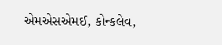એમએસએમઈ, કોન્કલેવ,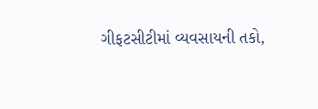ગીફટસીટીમાં વ્યવસાયની તકો,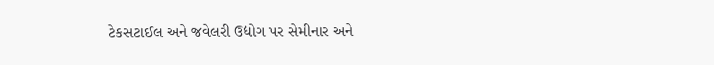ટેકસટાઈલ અને જવેલરી ઉદ્યોગ પર સેમીનાર અને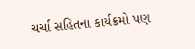ચર્ચા સહિતના કાર્યક્રમો પણ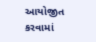આયોજીત કરવામાં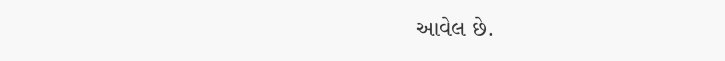આવેલ છે.